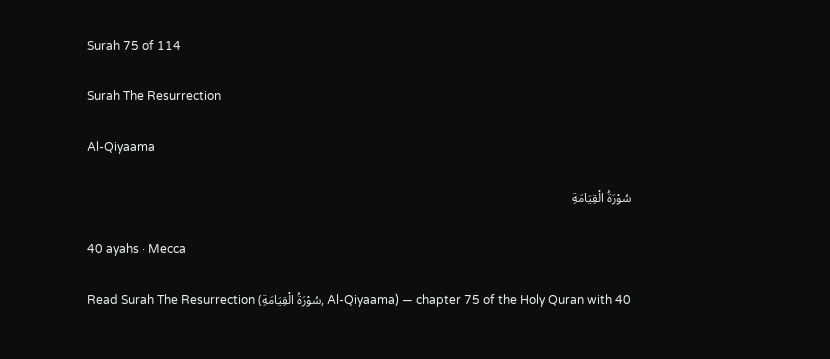Surah 75 of 114

Surah The Resurrection

Al-Qiyaama

سُوْرَةُ الْقِيَامَةِ

40 ayahs · Mecca

Read Surah The Resurrection (سُوْرَةُ الْقِيَامَةِ, Al-Qiyaama) — chapter 75 of the Holy Quran with 40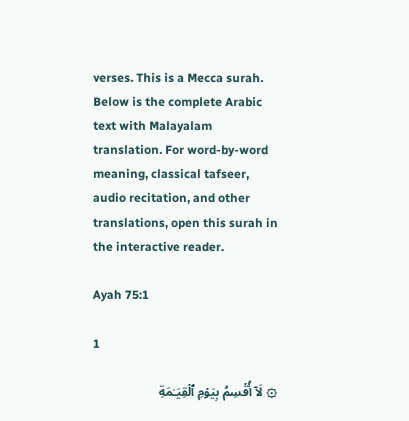verses. This is a Mecca surah. Below is the complete Arabic text with Malayalam translation. For word-by-word meaning, classical tafseer, audio recitation, and other translations, open this surah in the interactive reader.

Ayah 75:1

1

۞ لَاۤ أُقۡسِمُ بِیَوۡمِ ٱلۡقِیَـٰمَةِ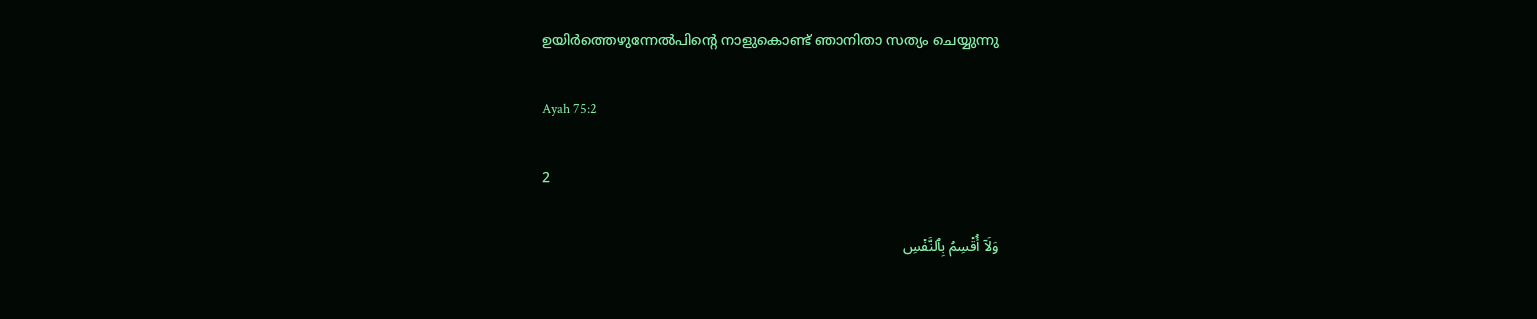ഉയിര്‍ത്തെഴുന്നേല്‍പിന്‍റെ നാളുകൊണ്ട് ഞാനിതാ സത്യം ചെയ്യുന്നു

Ayah 75:2

2

وَلَاۤ أُقۡسِمُ بِٱلنَّفۡسِ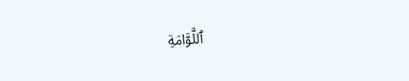ٱللَّوَّامَةِ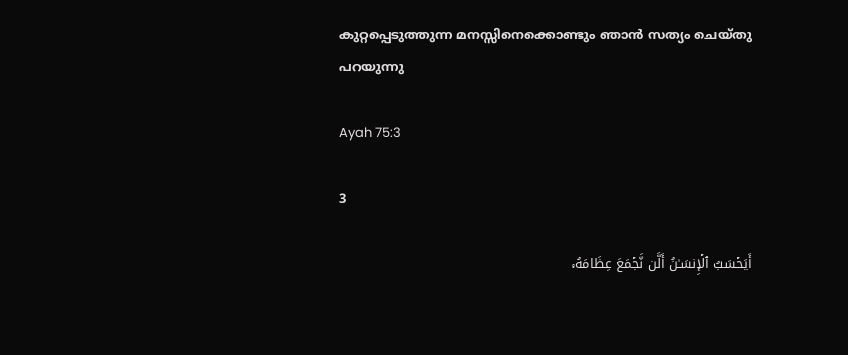കുറ്റപ്പെടുത്തുന്ന മനസ്സിനെക്കൊണ്ടും ഞാന്‍ സത്യം ചെയ്തു പറയുന്നു

Ayah 75:3

3

أَیَحۡسَبُ ٱلۡإِنسَـٰنُ أَلَّن نَّجۡمَعَ عِظَامَهُۥ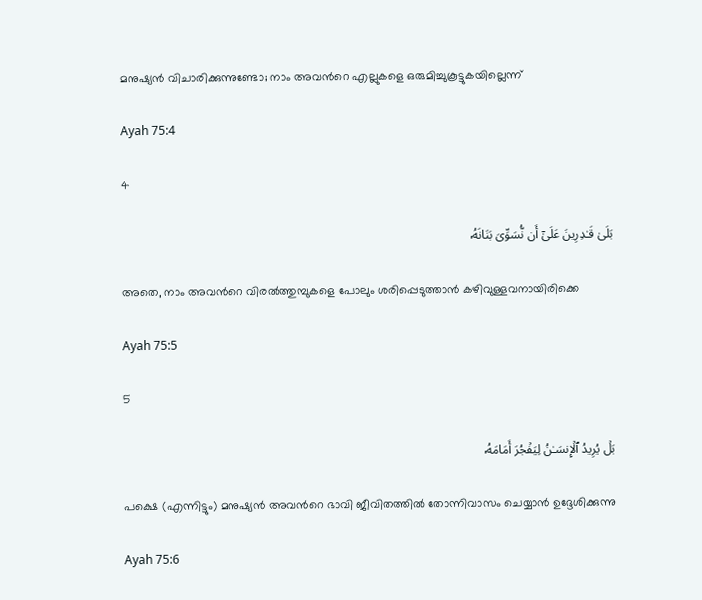മനുഷ്യന്‍ വിചാരിക്കുന്നുണ്ടോ; നാം അവന്‍റെ എല്ലുകളെ ഒരുമിച്ചുകൂട്ടുകയില്ലെന്ന്‌

Ayah 75:4

4

بَلَىٰ قَـٰدِرِینَ عَلَىٰۤ أَن نُّسَوِّیَ بَنَانَهُۥ

അതെ, നാം അവന്‍റെ വിരല്‍ത്തുമ്പുകളെ പോലും ശരിപ്പെടുത്താന്‍ കഴിവുള്ളവനായിരിക്കെ

Ayah 75:5

5

بَلۡ یُرِیدُ ٱلۡإِنسَـٰنُ لِیَفۡجُرَ أَمَامَهُۥ

പക്ഷെ (എന്നിട്ടും) മനുഷ്യന്‍ അവന്‍റെ ഭാവി ജീവിതത്തില്‍ തോന്നിവാസം ചെയ്യാന്‍ ഉദ്ദേശിക്കുന്നു

Ayah 75:6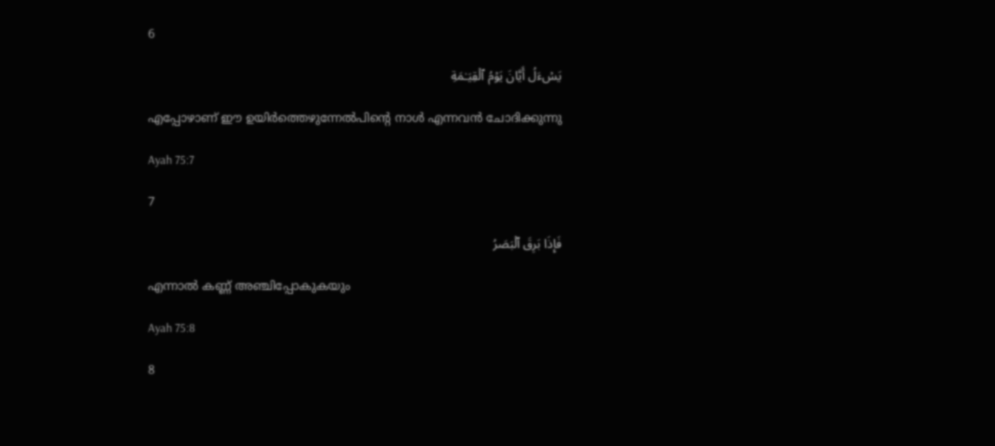6

یَسۡءَلُ أَیَّانَ یَوۡمُ ٱلۡقِیَـٰمَةِ

എപ്പോഴാണ് ഈ ഉയിര്‍ത്തെഴുന്നേല്‍പിന്‍റെ നാള്‍ എന്നവന്‍ ചോദിക്കുന്നു

Ayah 75:7

7

فَإِذَا بَرِقَ ٱلۡبَصَرُ

എന്നാല്‍ കണ്ണ് അഞ്ചിപ്പോകുകയും

Ayah 75:8

8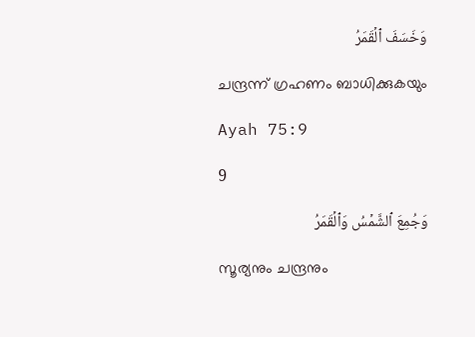وَخَسَفَ ٱلۡقَمَرُ

ചന്ദ്രന്ന് ഗ്രഹണം ബാധിക്കുകയും

Ayah 75:9

9

وَجُمِعَ ٱلشَّمۡسُ وَٱلۡقَمَرُ

സൂര്യനും ചന്ദ്രനും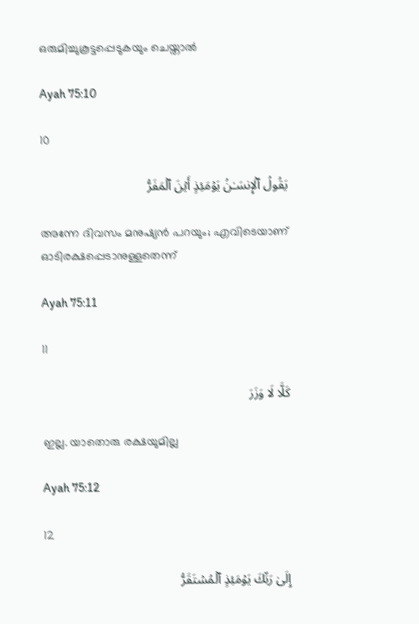ഒരുമിച്ചുകൂട്ടപ്പെടുകയും ചെയ്താല്‍

Ayah 75:10

10

یَقُولُ ٱلۡإِنسَـٰنُ یَوۡمَئِذٍ أَیۡنَ ٱلۡمَفَرُّ

അന്നേ ദിവസം മനുഷ്യന്‍ പറയും; എവിടെയാണ് ഓടിരക്ഷപ്പെടാനുള്ളതെന്ന്‌

Ayah 75:11

11

كَلَّا لَا وَزَرَ

ഇല്ല. യാതൊരു രക്ഷയുമില്ല

Ayah 75:12

12

إِلَىٰ رَبِّكَ یَوۡمَئِذٍ ٱلۡمُسۡتَقَرُّ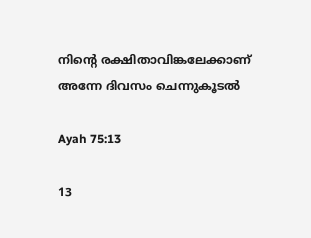നിന്‍റെ രക്ഷിതാവിങ്കലേക്കാണ് അന്നേ ദിവസം ചെന്നുകൂടല്‍

Ayah 75:13

13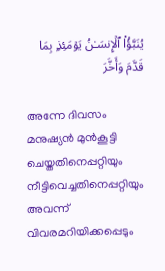یُنَبَّؤُا۟ ٱلۡإِنسَـٰنُ یَوۡمَئِذِۭ بِمَا قَدَّمَ وَأَخَّرَ

അന്നേ ദിവസം മനുഷ്യന്‍ മുന്‍കൂട്ടി ചെയ്തതിനെപ്പറ്റിയും നീട്ടിവെച്ചതിനെപ്പറ്റിയും അവന്ന് വിവരമറിയിക്കപ്പെടും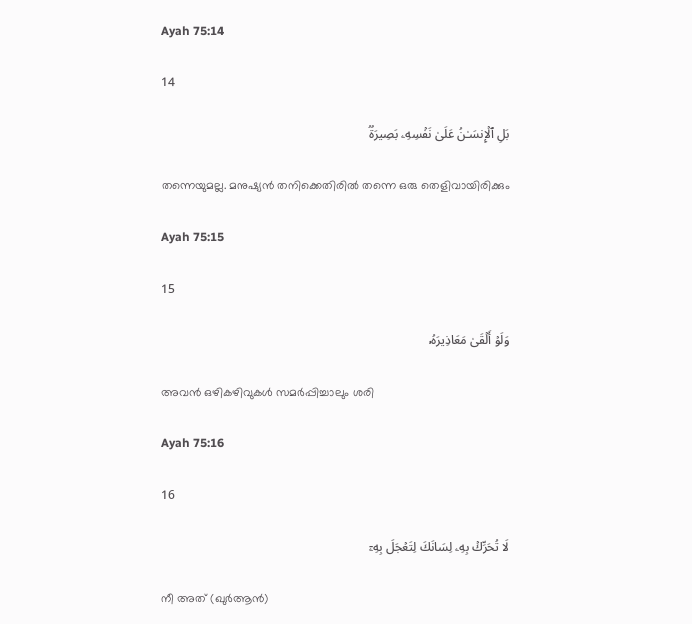Ayah 75:14

14

بَلِ ٱلۡإِنسَـٰنُ عَلَىٰ نَفۡسِهِۦ بَصِیرَةࣱ

തന്നെയുമല്ല. മനുഷ്യന്‍ തനിക്കെതിരില്‍ തന്നെ ഒരു തെളിവായിരിക്കും

Ayah 75:15

15

وَلَوۡ أَلۡقَىٰ مَعَاذِیرَهُۥ

അവന്‍ ഒഴികഴിവുകള്‍ സമര്‍പ്പിച്ചാലും ശരി

Ayah 75:16

16

لَا تُحَرِّكۡ بِهِۦ لِسَانَكَ لِتَعۡجَلَ بِهِۦۤ

നീ അത് (ഖുര്‍ആന്‍)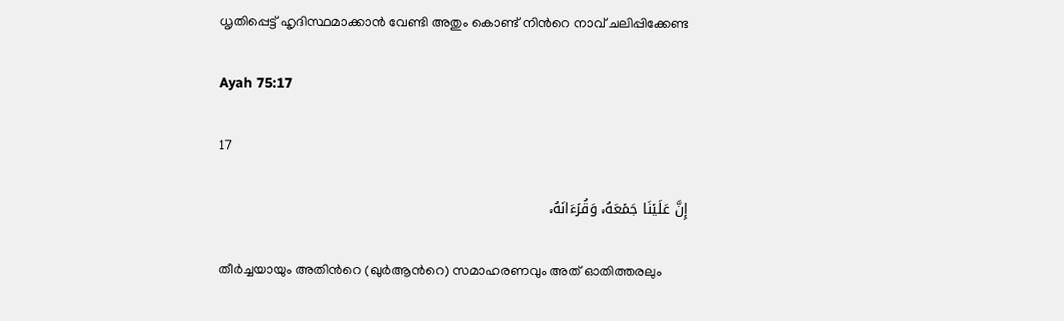ധൃതിപ്പെട്ട് ഹൃദിസ്ഥമാക്കാന്‍ വേണ്ടി അതും കൊണ്ട് നിന്‍റെ നാവ് ചലിപ്പിക്കേണ്ട

Ayah 75:17

17

إِنَّ عَلَیۡنَا جَمۡعَهُۥ وَقُرۡءَانَهُۥ

തീര്‍ച്ചയായും അതിന്‍റെ (ഖുര്‍ആന്‍റെ) സമാഹരണവും അത് ഓതിത്തരലും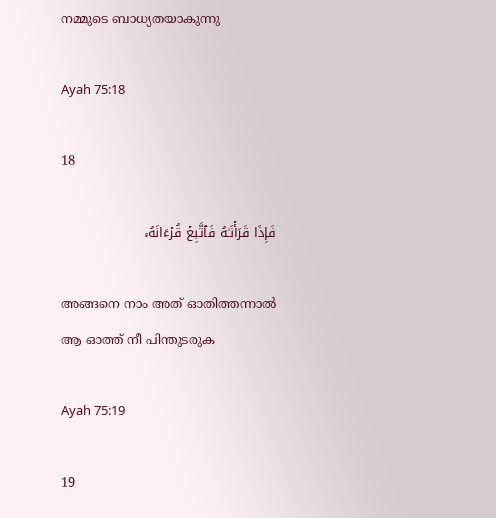നമ്മുടെ ബാധ്യതയാകുന്നു

Ayah 75:18

18

فَإِذَا قَرَأۡنَـٰهُ فَٱتَّبِعۡ قُرۡءَانَهُۥ

അങ്ങനെ നാം അത് ഓതിത്തന്നാല്‍ ആ ഓത്ത് നീ പിന്തുടരുക

Ayah 75:19

19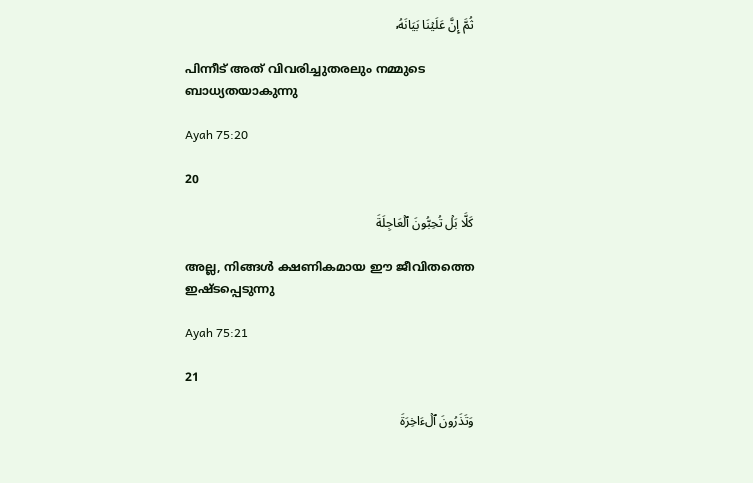ثُمَّ إِنَّ عَلَیۡنَا بَیَانَهُۥ

പിന്നീട് അത് വിവരിച്ചുതരലും നമ്മുടെ ബാധ്യതയാകുന്നു

Ayah 75:20

20

كَلَّا بَلۡ تُحِبُّونَ ٱلۡعَاجِلَةَ

അല്ല, നിങ്ങള്‍ ക്ഷണികമായ ഈ ജീവിതത്തെ ഇഷ്ടപ്പെടുന്നു

Ayah 75:21

21

وَتَذَرُونَ ٱلۡءَاخِرَةَ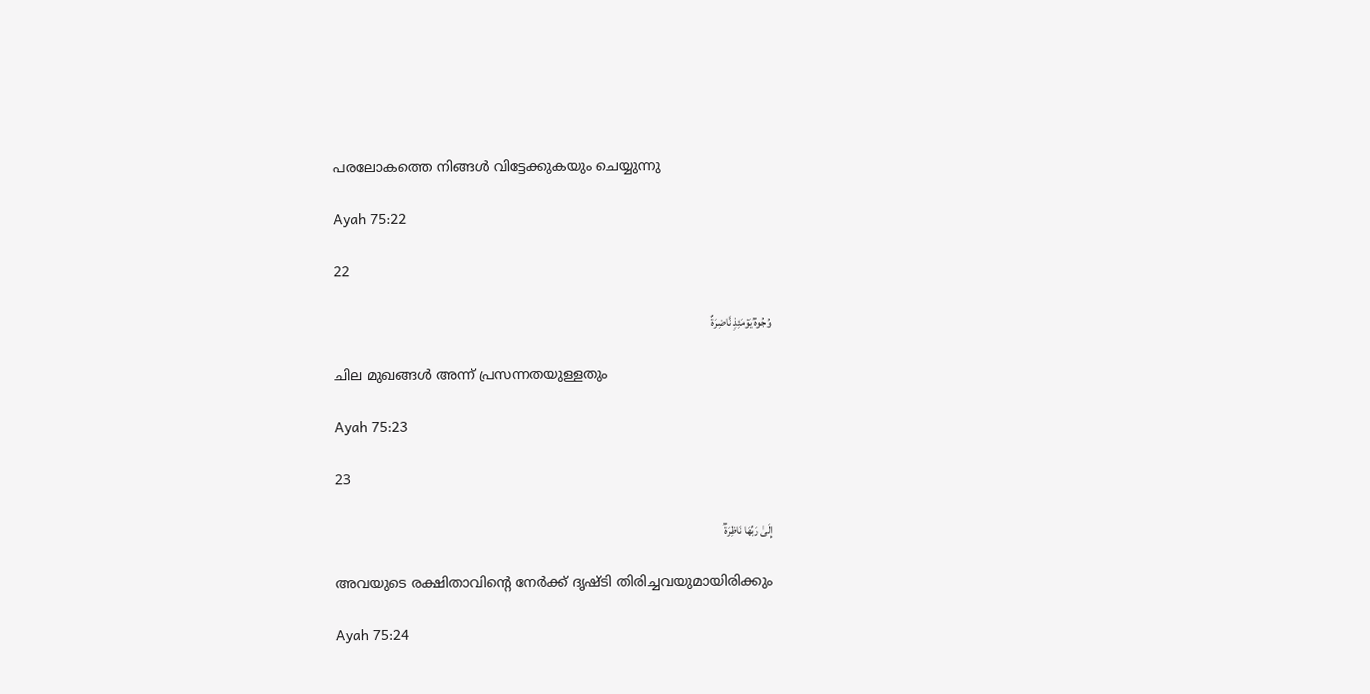പരലോകത്തെ നിങ്ങള്‍ വിട്ടേക്കുകയും ചെയ്യുന്നു

Ayah 75:22

22

وُجُوهࣱ یَوۡمَئِذࣲ نَّاضِرَةٌ

ചില മുഖങ്ങള്‍ അന്ന് പ്രസന്നതയുള്ളതും

Ayah 75:23

23

إِلَىٰ رَبِّهَا نَاظِرَةࣱ

അവയുടെ രക്ഷിതാവിന്‍റെ നേര്‍ക്ക് ദൃഷ്ടി തിരിച്ചവയുമായിരിക്കും

Ayah 75:24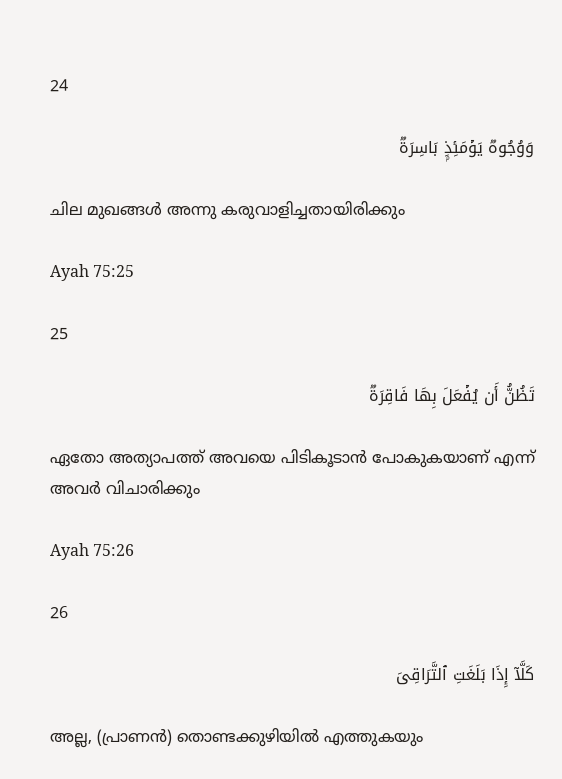24

وَوُجُوهࣱ یَوۡمَئِذِۭ بَاسِرَةࣱ

ചില മുഖങ്ങള്‍ അന്നു കരുവാളിച്ചതായിരിക്കും

Ayah 75:25

25

تَظُنُّ أَن یُفۡعَلَ بِهَا فَاقِرَةࣱ

ഏതോ അത്യാപത്ത് അവയെ പിടികൂടാന്‍ പോകുകയാണ് എന്ന് അവര്‍ വിചാരിക്കും

Ayah 75:26

26

كَلَّاۤ إِذَا بَلَغَتِ ٱلتَّرَاقِیَ

അല്ല, (പ്രാണന്‍) തൊണ്ടക്കുഴിയില്‍ എത്തുകയും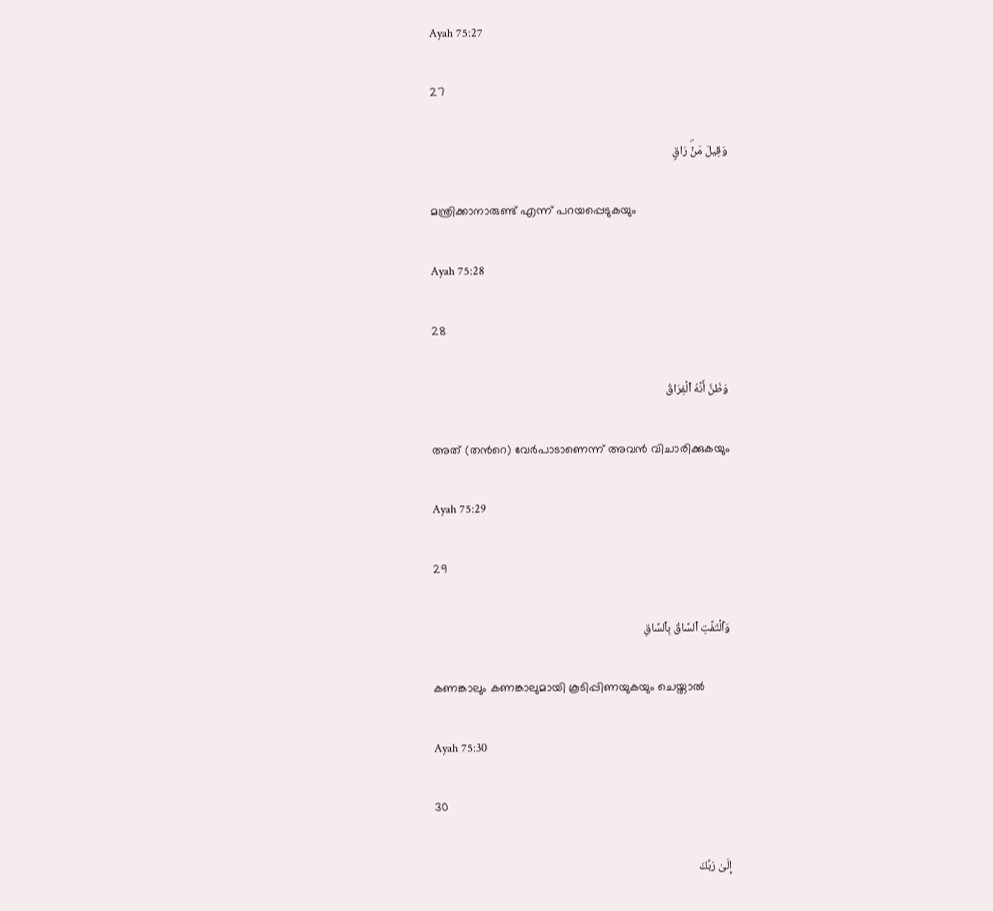Ayah 75:27

27

وَقِیلَ مَنۡۜ رَاقࣲ

മന്ത്രിക്കാനാരുണ്ട് എന്ന് പറയപ്പെടുകയും

Ayah 75:28

28

وَظَنَّ أَنَّهُ ٱلۡفِرَاقُ

അത് (തന്‍റെ) വേര്‍പാടാണെന്ന് അവന്‍ വിചാരിക്കുകയും

Ayah 75:29

29

وَٱلۡتَفَّتِ ٱلسَّاقُ بِٱلسَّاقِ

കണങ്കാലും കണങ്കാലുമായി കൂടിപ്പിണയുകയും ചെയ്താല്‍

Ayah 75:30

30

إِلَىٰ رَبِّكَ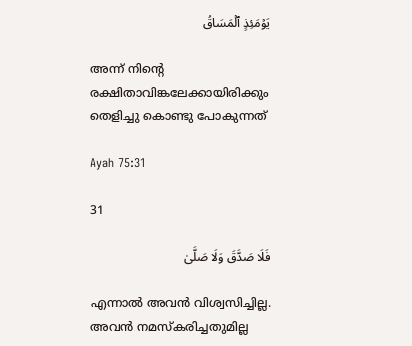یَوۡمَئِذٍ ٱلۡمَسَاقُ

അന്ന് നിന്‍റെ രക്ഷിതാവിങ്കലേക്കായിരിക്കും തെളിച്ചു കൊണ്ടു പോകുന്നത്‌

Ayah 75:31

31

فَلَا صَدَّقَ وَلَا صَلَّىٰ

എന്നാല്‍ അവന്‍ വിശ്വസിച്ചില്ല. അവന്‍ നമസ്കരിച്ചതുമില്ല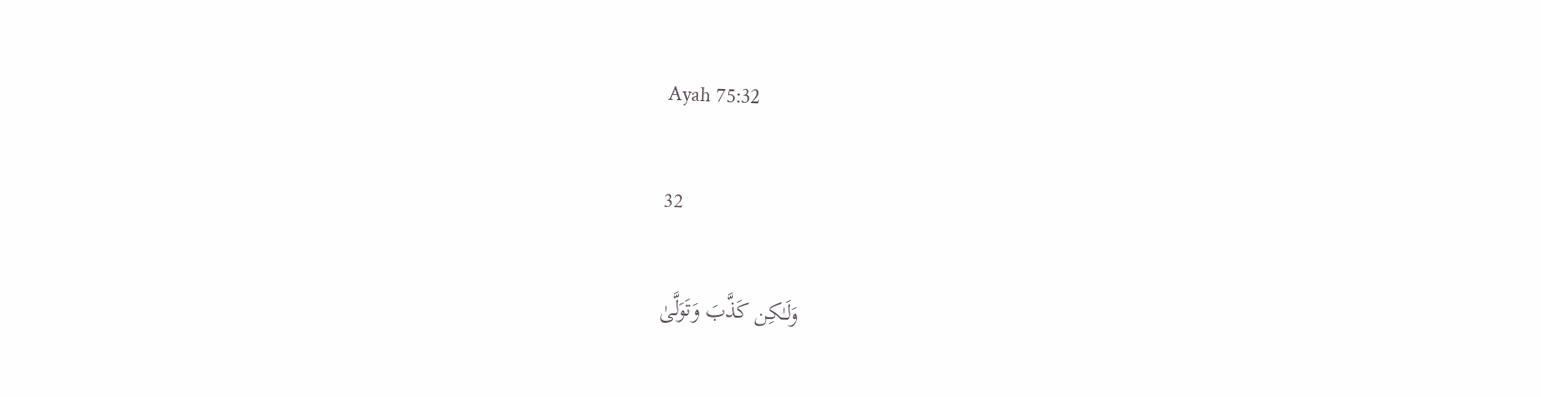Ayah 75:32

32

وَلَـٰكِن كَذَّبَ وَتَوَلَّىٰ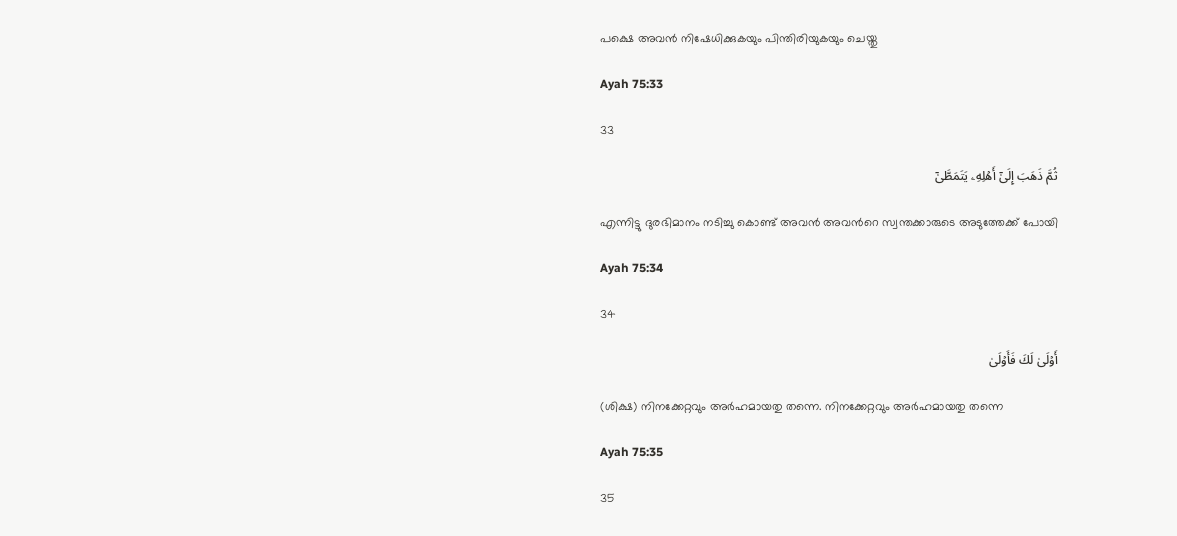പക്ഷെ അവന്‍ നിഷേധിക്കുകയും പിന്തിരിയുകയും ചെയ്തു

Ayah 75:33

33

ثُمَّ ذَهَبَ إِلَىٰۤ أَهۡلِهِۦ یَتَمَطَّىٰۤ

എന്നിട്ടു ദുരഭിമാനം നടിച്ചു കൊണ്ട് അവന്‍ അവന്‍റെ സ്വന്തക്കാരുടെ അടുത്തേക്ക് പോയി

Ayah 75:34

34

أَوۡلَىٰ لَكَ فَأَوۡلَىٰ

(ശിക്ഷ) നിനക്കേറ്റവും അര്‍ഹമായതു തന്നെ. നിനക്കേറ്റവും അര്‍ഹമായതു തന്നെ

Ayah 75:35

35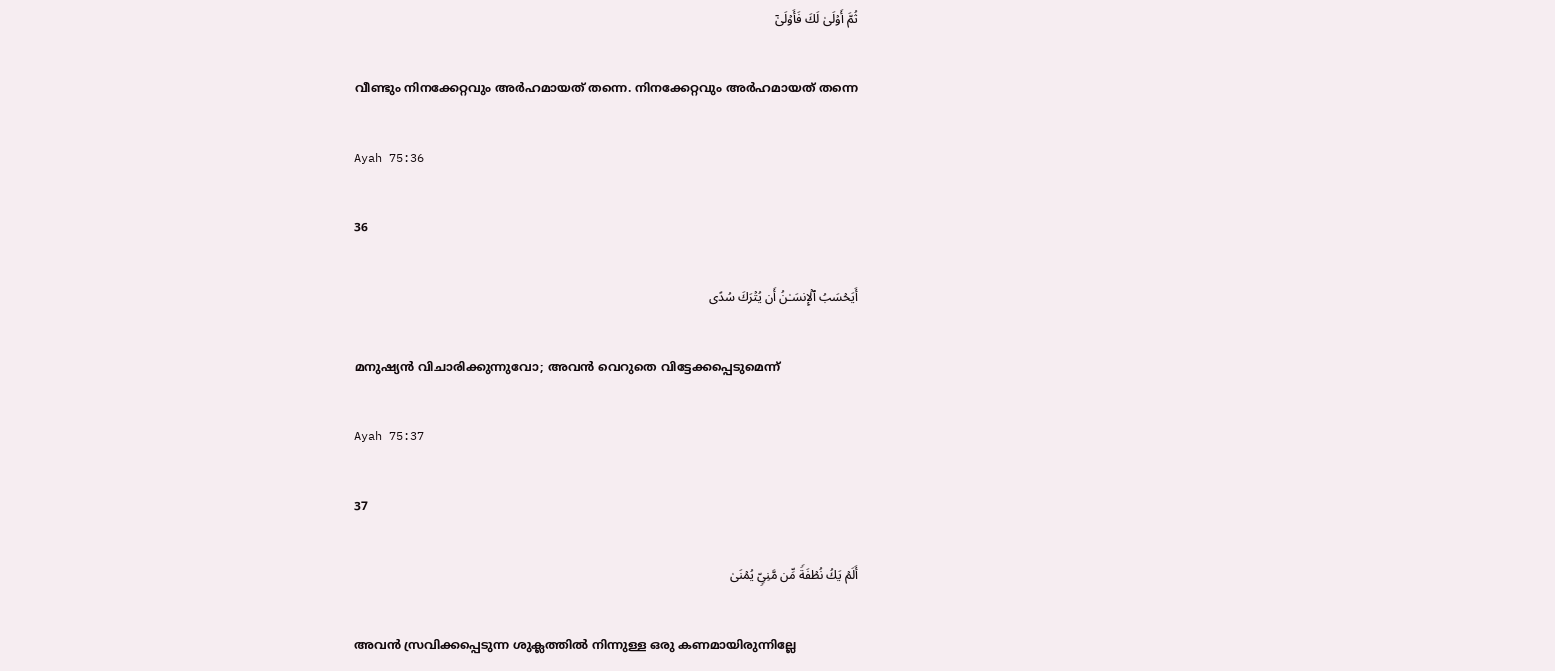ثُمَّ أَوۡلَىٰ لَكَ فَأَوۡلَىٰۤ

വീണ്ടും നിനക്കേറ്റവും അര്‍ഹമായത് തന്നെ. നിനക്കേറ്റവും അര്‍ഹമായത് തന്നെ

Ayah 75:36

36

أَیَحۡسَبُ ٱلۡإِنسَـٰنُ أَن یُتۡرَكَ سُدًى

മനുഷ്യന്‍ വിചാരിക്കുന്നുവോ; അവന്‍ വെറുതെ വിട്ടേക്കപ്പെടുമെന്ന്‌

Ayah 75:37

37

أَلَمۡ یَكُ نُطۡفَةࣰ مِّن مَّنِیࣲّ یُمۡنَىٰ

അവന്‍ സ്രവിക്കപ്പെടുന്ന ശുക്ലത്തില്‍ നിന്നുള്ള ഒരു കണമായിരുന്നില്ലേ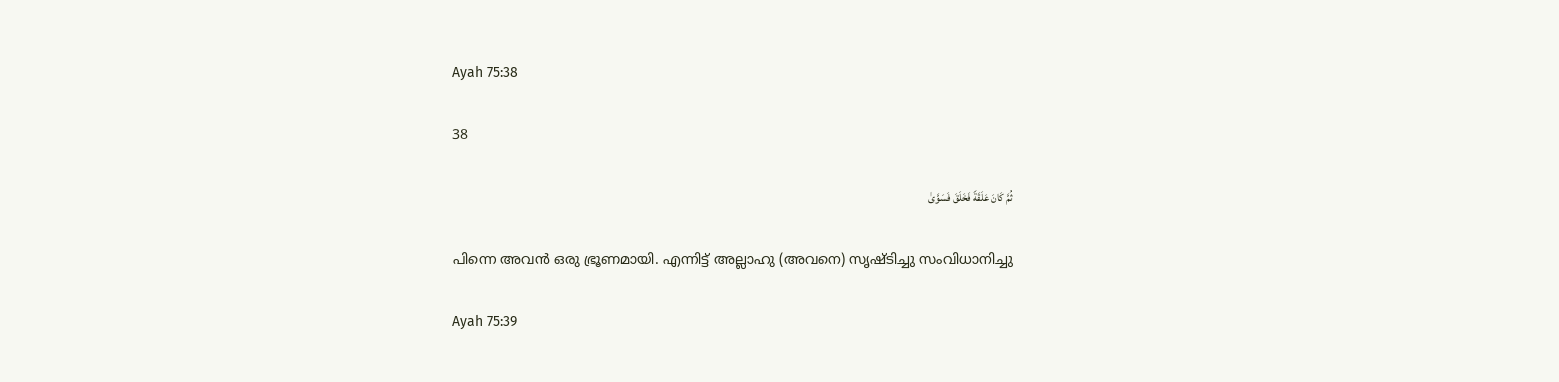Ayah 75:38

38

ثُمَّ كَانَ عَلَقَةࣰ فَخَلَقَ فَسَوَّىٰ

പിന്നെ അവന്‍ ഒരു ഭ്രൂണമായി. എന്നിട്ട് അല്ലാഹു (അവനെ) സൃഷ്ടിച്ചു സംവിധാനിച്ചു

Ayah 75:39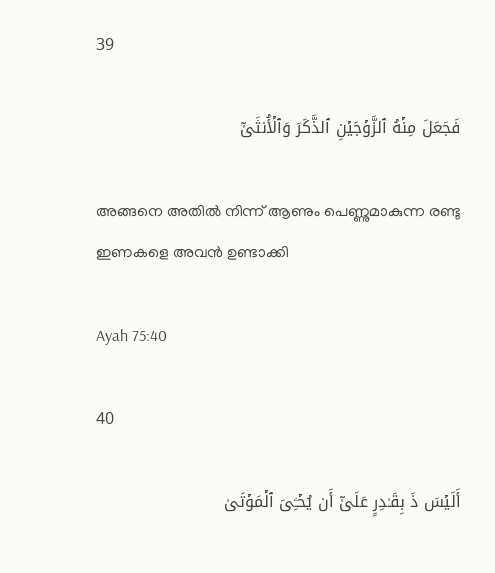39

فَجَعَلَ مِنۡهُ ٱلزَّوۡجَیۡنِ ٱلذَّكَرَ وَٱلۡأُنثَىٰۤ

അങ്ങനെ അതില്‍ നിന്ന് ആണും പെണ്ണുമാകുന്ന രണ്ടു ഇണകളെ അവന്‍ ഉണ്ടാക്കി

Ayah 75:40

40

أَلَیۡسَ ذَ بِقَـٰدِرٍ عَلَىٰۤ أَن یُحۡـِۧیَ ٱلۡمَوۡتَىٰ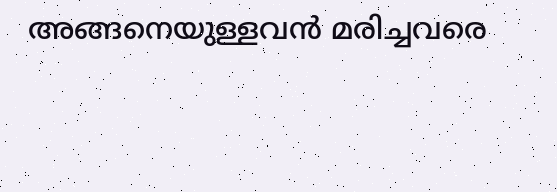അങ്ങനെയുള്ളവന്‍ മരിച്ചവരെ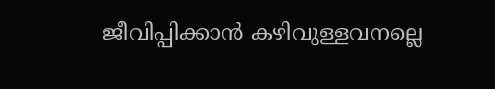ജീവിപ്പിക്കാന്‍ കഴിവുള്ളവനല്ലെ